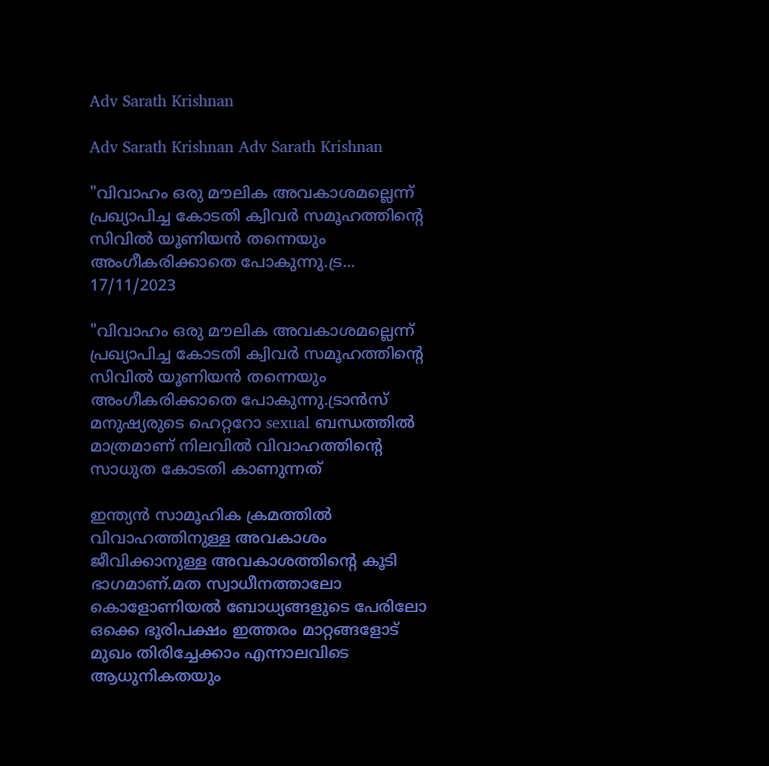Adv Sarath Krishnan

Adv Sarath Krishnan Adv Sarath Krishnan

"വിവാഹം ഒരു മൗലിക അവകാശമല്ലെന്ന് പ്രഖ്യാപിച്ച കോടതി ക്വിവർ സമൂഹത്തിന്റെ സിവിൽ യൂണിയൻ തന്നെയും അംഗീകരിക്കാതെ പോകുന്നു.ട്ര...
17/11/2023

"വിവാഹം ഒരു മൗലിക അവകാശമല്ലെന്ന് പ്രഖ്യാപിച്ച കോടതി ക്വിവർ സമൂഹത്തിന്റെ സിവിൽ യൂണിയൻ തന്നെയും അംഗീകരിക്കാതെ പോകുന്നു.ട്രാൻസ് മനുഷ്യരുടെ ഹെറ്ററോ sexual ബന്ധത്തിൽ മാത്രമാണ് നിലവിൽ വിവാഹത്തിന്റെ സാധുത കോടതി കാണുന്നത്

ഇന്ത്യൻ സാമൂഹിക ക്രമത്തിൽ വിവാഹത്തിനുള്ള അവകാശം ജീവിക്കാനുള്ള അവകാശത്തിന്റെ കൂടി ഭാഗമാണ്.മത സ്വാധീനത്താലോ കൊളോണിയൽ ബോധ്യങ്ങളുടെ പേരിലോ ഒക്കെ ഭൂരിപക്ഷം ഇത്തരം മാറ്റങ്ങളോട് മുഖം തിരിച്ചേക്കാം എന്നാലവിടെ ആധുനികതയും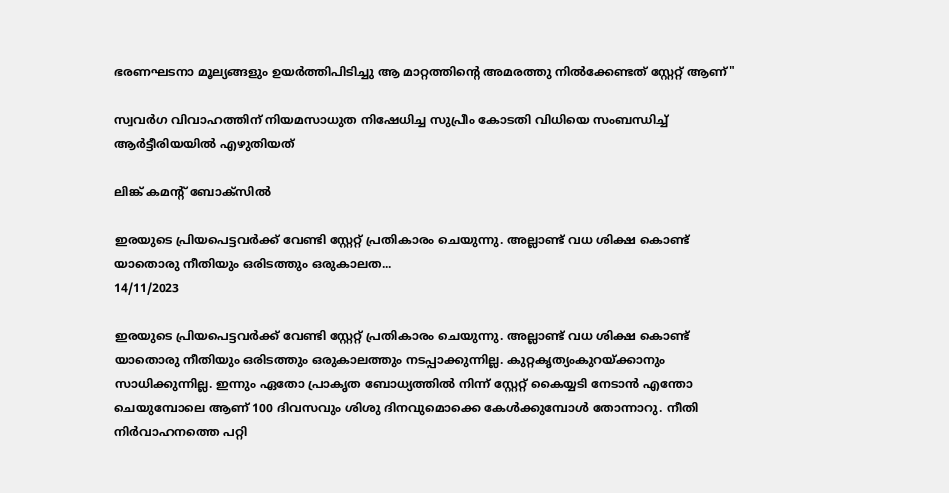ഭരണഘടനാ മൂല്യങ്ങളും ഉയർത്തിപിടിച്ചു ആ മാറ്റത്തിന്റെ അമരത്തു നിൽക്കേണ്ടത് സ്റ്റേറ്റ് ആണ്"

സ്വവർഗ വിവാഹത്തിന് നിയമസാധുത നിഷേധിച്ച സുപ്രീം കോടതി വിധിയെ സംബന്ധിച്ച് ആർട്ടീരിയയിൽ എഴുതിയത്

ലിങ്ക് കമന്റ്‌ ബോക്സിൽ

ഇരയുടെ പ്രിയപെട്ടവർക്ക് വേണ്ടി സ്റ്റേറ്റ് പ്രതികാരം ചെയുന്നു. അല്ലാണ്ട് വധ ശിക്ഷ കൊണ്ട് യാതൊരു നീതിയും ഒരിടത്തും ഒരുകാലത...
14/11/2023

ഇരയുടെ പ്രിയപെട്ടവർക്ക് വേണ്ടി സ്റ്റേറ്റ് പ്രതികാരം ചെയുന്നു. അല്ലാണ്ട് വധ ശിക്ഷ കൊണ്ട് യാതൊരു നീതിയും ഒരിടത്തും ഒരുകാലത്തും നടപ്പാക്കുന്നില്ല. കുറ്റകൃത്യംകുറയ്ക്കാനും സാധിക്കുന്നില്ല. ഇന്നും ഏതോ പ്രാകൃത ബോധ്യത്തിൽ നിന്ന് സ്റ്റേറ്റ് കൈയ്യടി നേടാൻ എന്തോ ചെയുമ്പോലെ ആണ് 100 ദിവസവും ശിശു ദിനവുമൊക്കെ കേൾക്കുമ്പോൾ തോന്നാറു. നീതി നിർവാഹനത്തെ പറ്റി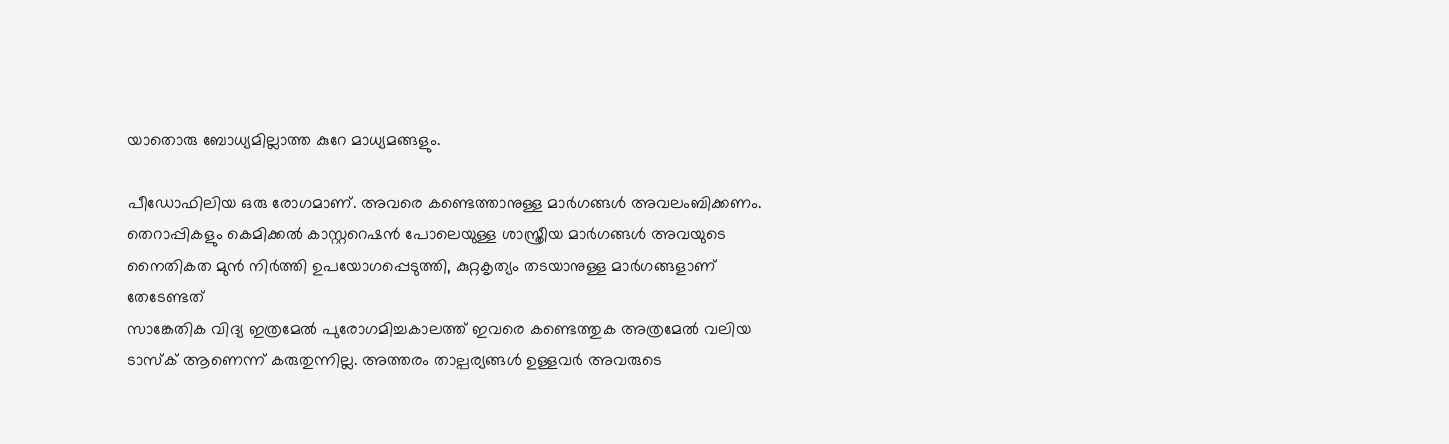യാതൊരു ബോധ്യമില്ലാത്ത കുറേ മാധ്യമങ്ങളും.

പീഡോഫിലിയ ഒരു രോഗമാണ്. അവരെ കണ്ടെത്താനുള്ള മാർഗങ്ങൾ അവലംബിക്കണം. തെറാപ്പികളും കെമിക്കൽ കാസ്റ്ററെഷൻ പോലെയുള്ള ശാസ്ത്രീയ മാർഗങ്ങൾ അവയുടെ നൈതികത മുൻ നിർത്തി ഉപയോഗപ്പെടുത്തി, കുറ്റകൃത്യം തടയാനുള്ള മാർഗങ്ങളാണ് തേടേണ്ടത്
സാങ്കേതിക വിദ്യ ഇത്രമേൽ പുരോഗമിച്ചകാലത്ത് ഇവരെ കണ്ടെത്തുക അത്രമേൽ വലിയ ടാസ്ക് ആണെന്ന് കരുതുന്നില്ല. അത്തരം താല്പര്യങ്ങൾ ഉള്ളവർ അവരുടെ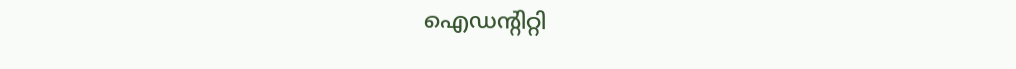ഐഡന്റിറ്റി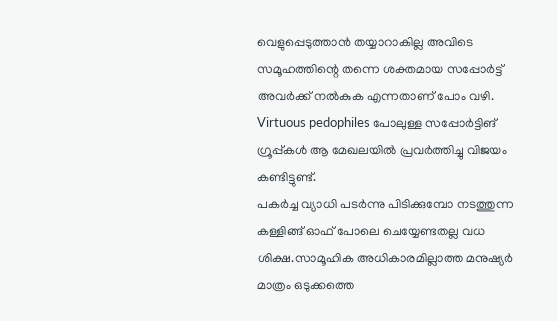വെളുപ്പെടുത്താൻ തയ്യാറാകില്ല അവിടെ സമൂഹത്തിന്റെ തന്നെ ശക്തമായ സപ്പോർട്ട് അവർക്ക് നൽകുക എന്നതാണ് പോം വഴി. Virtuous pedophiles പോലുള്ള സപ്പോർട്ടിങ് ഗ്രൂപ്പ്‌കൾ ആ മേഖലയിൽ പ്രവർത്തിച്ചു വിജയം കണ്ടിട്ടുണ്ട്.
പകർച്ച വ്യാധി പടർന്നു പിടിക്കുമ്പോ നടത്തുന്ന കള്ളിങ്ങ് ഓഫ് പോലെ ചെയ്യേണ്ടതല്ല വധ ശിക്ഷ.സാമൂഹിക അധികാരമില്ലാത്ത മനുഷ്യർ മാത്രം ഒടുക്കത്തെ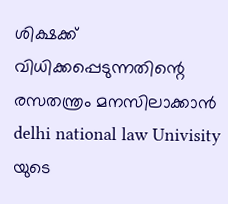ശിക്ഷക്ക് വിധിക്കപ്പെടുന്നതിന്റെ രസതന്ത്രം മനസിലാക്കാൻ delhi national law Univisity യുടെ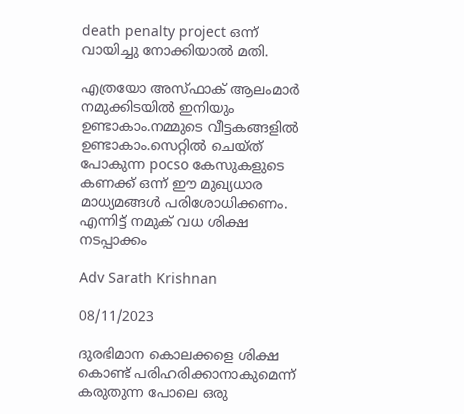death penalty project ഒന്ന് വായിച്ചു നോക്കിയാൽ മതി.

എത്രയോ അസ്ഫാക് ആലംമാർ നമുക്കിടയിൽ ഇനിയും ഉണ്ടാകാം.നമ്മുടെ വീട്ടകങ്ങളിൽ ഉണ്ടാകാം.സെറ്റിൽ ചെയ്ത് പോകുന്ന pocso കേസുകളുടെ കണക്ക് ഒന്ന് ഈ മുഖ്യധാര മാധ്യമങ്ങൾ പരിശോധിക്കണം. എന്നിട്ട് നമുക് വധ ശിക്ഷ നടപ്പാക്കം

Adv Sarath Krishnan

08/11/2023

ദുരഭിമാന കൊലക്കളെ ശിക്ഷ കൊണ്ട് പരിഹരിക്കാനാകുമെന്ന് കരുതുന്ന പോലെ ഒരു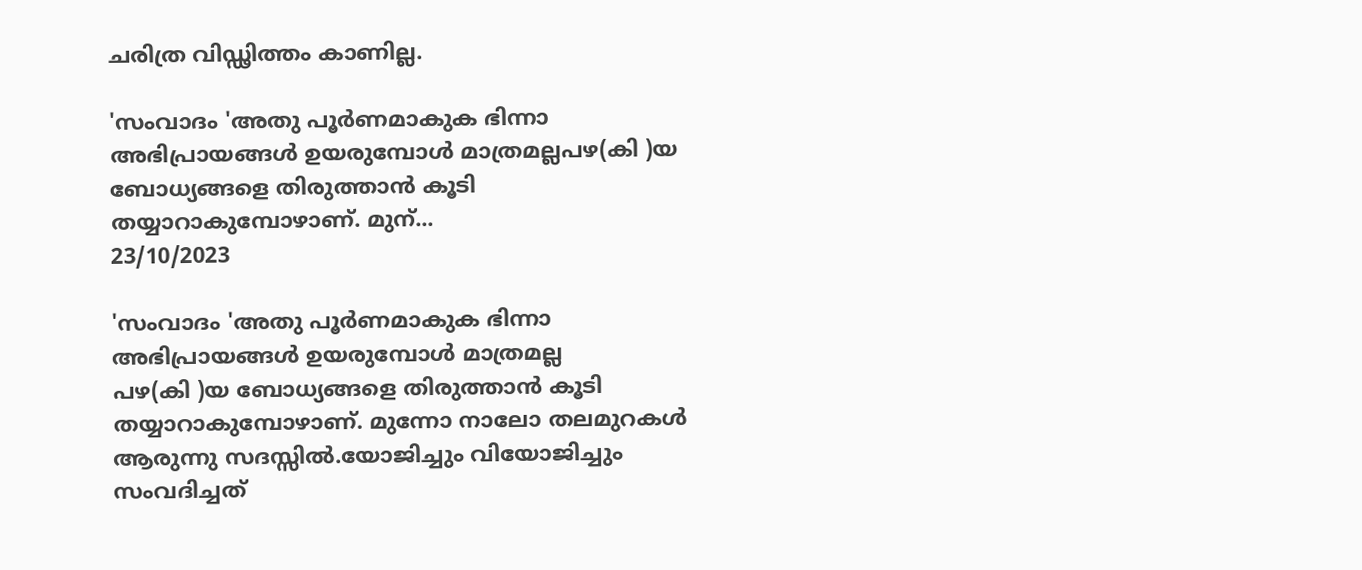ചരിത്ര വിഡ്ഢിത്തം കാണില്ല.

'സംവാദം 'അതു പൂർണമാകുക ഭിന്നാ അഭിപ്രായങ്ങൾ ഉയരുമ്പോൾ മാത്രമല്ലപഴ(കി )യ ബോധ്യങ്ങളെ തിരുത്താൻ കൂടി തയ്യാറാകുമ്പോഴാണ്. മുന്...
23/10/2023

'സംവാദം 'അതു പൂർണമാകുക ഭിന്നാ അഭിപ്രായങ്ങൾ ഉയരുമ്പോൾ മാത്രമല്ല
പഴ(കി )യ ബോധ്യങ്ങളെ തിരുത്താൻ കൂടി തയ്യാറാകുമ്പോഴാണ്. മുന്നോ നാലോ തലമുറകൾ ആരുന്നു സദസ്സിൽ.യോജിച്ചും വിയോജിച്ചും സംവദിച്ചത്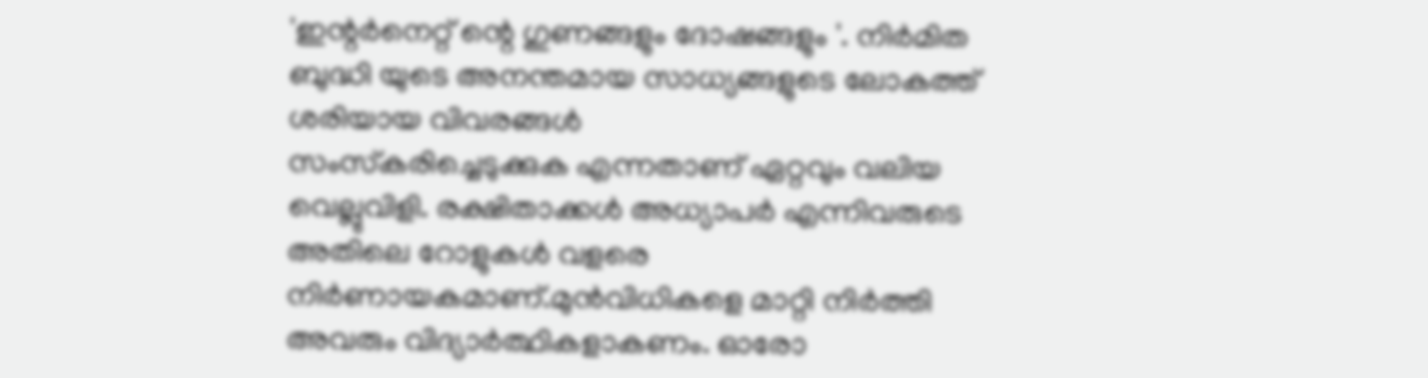'ഇന്റർനെറ്റ്‌ ന്റെ ഗുണങ്ങളും ദോഷങ്ങളും '. നിർമിത ബുദ്ധി യുടെ അനന്തമായ സാധ്യങ്ങളുടെ ലോകത്ത് ശരിയായ വിവരങ്ങൾ
സംസ്‌കരിച്ചെടുക്കുക എന്നതാണ് ഏറ്റവും വലിയ വെല്ലുവിളി. രക്ഷിതാക്കൾ അധ്യാപർ എന്നിവരുടെ അതിലെ റോളുകൾ വളരെ നിർണായകമാണ്.മുൻവിധികളെ മാറ്റി നിർത്തി അവരും വിദ്യാർത്ഥികളാകണം. ഓരോ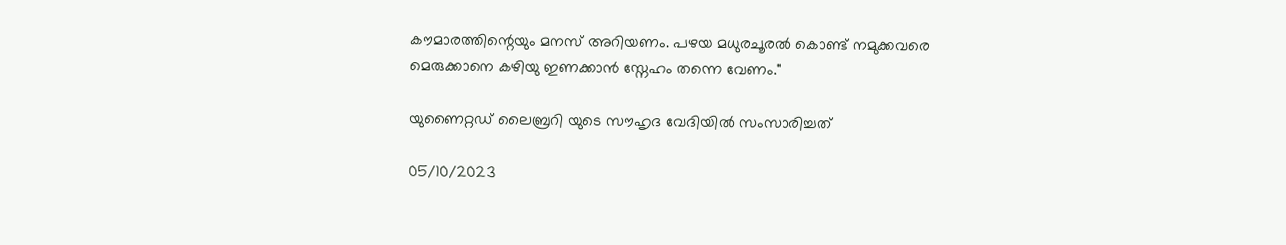കൗമാരത്തിന്റെയും മനസ് അറിയണം. പഴയ മധുരചൂരൽ കൊണ്ട് നമുക്കവരെ മെരുക്കാനെ കഴിയു ഇണക്കാൻ സ്നേഹം തന്നെ വേണം."

യുണൈറ്റഡ് ലൈബ്രറി യുടെ സൗഹൃദ വേദിയിൽ സംസാരിച്ചത്

05/10/2023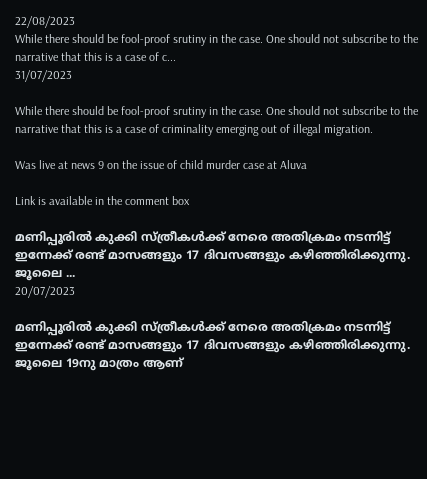22/08/2023
While there should be fool-proof srutiny in the case. One should not subscribe to the narrative that this is a case of c...
31/07/2023

While there should be fool-proof srutiny in the case. One should not subscribe to the narrative that this is a case of criminality emerging out of illegal migration.

Was live at news 9 on the issue of child murder case at Aluva

Link is available in the comment box

മണിപ്പൂരിൽ കുക്കി സ്ത്രീകൾക്ക് നേരെ അതിക്രമം നടന്നിട്ട് ഇന്നേക്ക് രണ്ട് മാസങ്ങളും 17 ദിവസങ്ങളും കഴിഞ്ഞിരിക്കുന്നു. ജൂലൈ ...
20/07/2023

മണിപ്പൂരിൽ കുക്കി സ്ത്രീകൾക്ക് നേരെ അതിക്രമം നടന്നിട്ട് ഇന്നേക്ക് രണ്ട് മാസങ്ങളും 17 ദിവസങ്ങളും കഴിഞ്ഞിരിക്കുന്നു.
ജൂലൈ 19നു മാത്രം ആണ്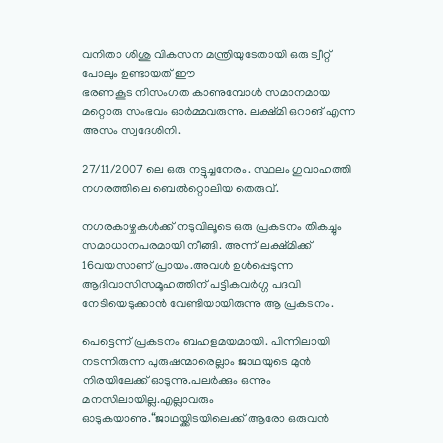വനിതാ ശിശു വികസന മന്ത്രിയുടേതായി ഒരു ട്വീറ്റ് പോലും ഉണ്ടായത് ഈ
ഭരണകൂട നിസംഗത കാണുമ്പോൾ സമാനമായ മറ്റൊരു സംഭവം ഓർമ്മവരുന്നു. ലക്ഷ്മി ഒറാങ് എന്ന അസം സ്വദേശിനി.

27/11/2007 ലെ ഒരു നട്ടുച്ചനേരം. സ്ഥലം ഗുവാഹത്തി നഗരത്തിലെ ബെൽറ്റൊലിയ തെരുവ്.

നഗരകാഴ്ചകൾക്ക് നടുവിലൂടെ ഒരു പ്രകടനം തികച്ചും സമാധാനപരമായി നീങ്ങി. അന്ന് ലക്ഷ്മിക്ക് 16വയസാണ് പ്രായം.അവൾ ഉൾപ്പെടുന്ന ആദിവാസിസമൂഹത്തിന് പട്ടികവർഗ്ഗ പദവി നേടിയെടുക്കാൻ വേണ്ടിയായിരുന്നു ആ പ്രകടനം.

പെട്ടെന്ന് പ്രകടനം ബഹളമയമായി. പിന്നിലായി നടന്നിരുന്ന പുരുഷന്മാരെല്ലാം ജാഥയുടെ മുൻ നിരയിലേക്ക് ഓടുന്നു.പലർക്കും ഒന്നും മനസിലായില്ല.എല്ലാവരും ഓടുകയാണു.“ജാഥയ്ക്കിടയിലെക്ക് ആരോ ഒരുവൻ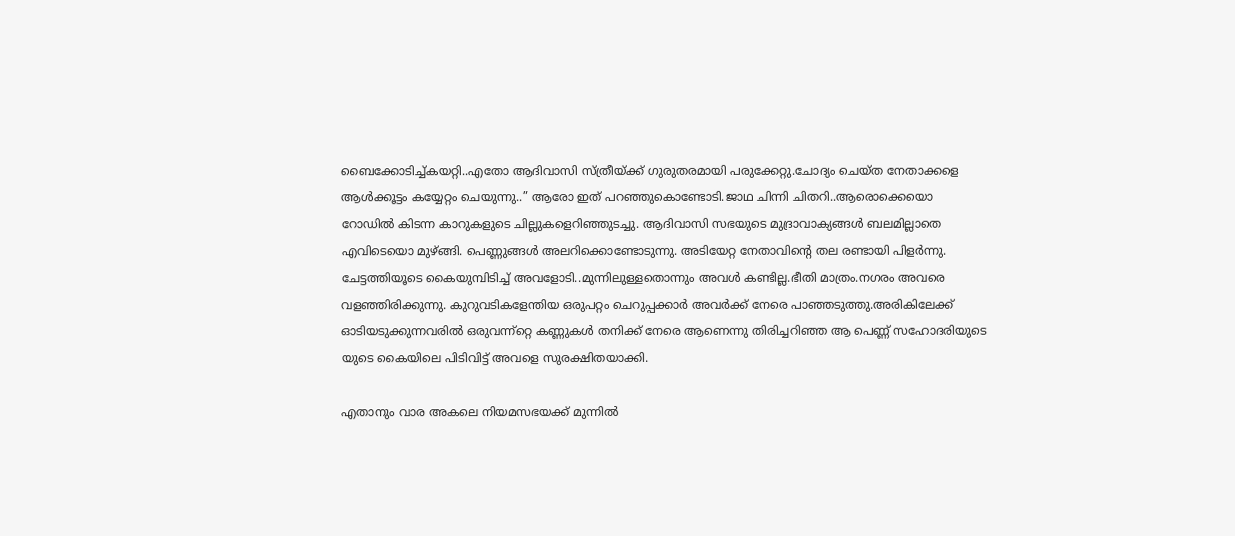ബൈക്കോടിച്ച്കയറ്റി..എതോ ആദിവാസി സ്ത്രീയ്ക്ക് ഗുരുതരമായി പരുക്കേറ്റു.ചോദ്യം ചെയ്ത നേതാക്കളെ ആൾക്കൂട്ടം കയ്യേറ്റം ചെയുന്നു..” ആരോ ഇത് പറഞ്ഞുകൊണ്ടോടി.ജാഥ ചിന്നി ചിതറി..ആരൊക്കെയൊ റോഡിൽ കിടന്ന കാറുകളുടെ ചില്ലുകളെറിഞ്ഞുടച്ചു. ആദിവാസി സഭയുടെ മുദ്രാവാക്യങ്ങൾ ബലമില്ലാതെ എവിടെയൊ മുഴ്ങ്ങി. പെണ്ണുങ്ങൾ അലറിക്കൊണ്ടോടുന്നു. അടിയേറ്റ നേതാവിന്റെ തല രണ്ടായി പിളർന്നു. ചേട്ടത്തിയൂടെ കൈയുമ്പിടിച്ച് അവളോടി..മുന്നിലുള്ളതൊന്നും അവൾ കണ്ടില്ല.ഭീതി മാത്രം.നഗരം അവരെ വളഞ്ഞിരിക്കുന്നു. കുറുവടികളേന്തിയ ഒരുപറ്റം ചെറുപ്പക്കാർ അവർക്ക് നേരെ പാഞ്ഞടുത്തു.അരികിലേക്ക് ഓടിയടുക്കുന്നവരിൽ ഒരുവന്ന്റ്റെ കണ്ണുകൾ തനിക്ക് നേരെ ആണെന്നു തിരിച്ചറിഞ്ഞ ആ പെണ്ണ് സഹോദരിയുടെ യുടെ കൈയിലെ പിടിവിട്ട് അവളെ സുരക്ഷിതയാക്കി.

എതാനും വാര അകലെ നിയമസഭയക്ക് മുന്നിൽ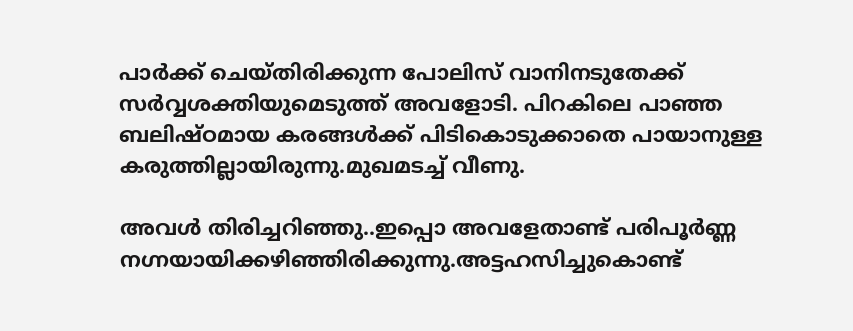പാർക്ക് ചെയ്തിരിക്കുന്ന പോലിസ് വാനിനടുതേക്ക് സർവ്വശക്തിയുമെടുത്ത് അവളോടി. പിറകിലെ പാഞ്ഞ ബലിഷ്ഠമായ കരങ്ങൾക്ക് പിടികൊടുക്കാതെ പായാനുള്ള കരുത്തില്ലായിരുന്നു.മുഖമടച്ച് വീണു.

അവൾ തിരിച്ചറിഞ്ഞു..ഇപ്പൊ അവളേതാണ്ട് പരിപൂർണ്ണ നഗ്നയായിക്കഴിഞ്ഞിരിക്കുന്നു.അട്ടഹസിച്ചുകൊണ്ട്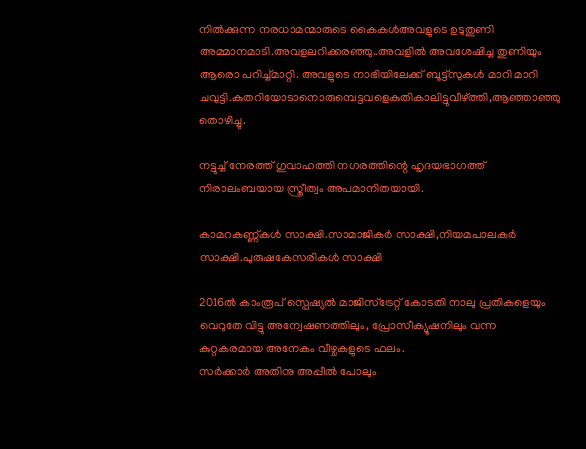നിൽക്കുന്ന നരധാമന്മാരുടെ കൈകൾഅവളുടെ ഉടുതുണി അമ്മാനമാടി.അവളലറിക്കരഞ്ഞു..അവളിൽ അവശേഷിച്ച തുണിയും ആരൊ പറിച്ച്മാറ്റി. അവളുടെ നാഭിയിലേക്ക് ബൂട്ട്സുകൾ മാറി മാറി ചവുട്ടി.കുതറിയോടാനൊരുമ്പെട്ടവളെകുതികാലിട്ടുവീഴ്ത്തി,ആഞ്ഞാഞ്ഞു തൊഴിച്ചു.

നട്ടുച്ച് നേരത്ത് ഗുവാഹത്തി നഗരത്തിന്റെ ഹൃദയഭാഗത്ത് നിരാലംബയായ സ്ത്രീത്വം അപമാനിതയായി.

കാമറകണ്ണ്കൾ സാക്ഷി.സാമാജികർ സാക്ഷി,നിയമപാലകർ സാക്ഷി.പുരുഷകേസരികൾ സാക്ഷി

2016ൽ കാംരൂപ് സ്പെഷ്യൽ മാജിസ്‌ട്രേറ്റ് കോടതി നാലു പ്രതികളെയും വെറുതേ വിട്ടു അന്വേഷണത്തിലും, പ്രോസീക്യൂഷനിലും വന്ന കുറ്റകരമായ അനേകം വീഴ്ചകളുടെ ഫലം.
സർക്കാർ അതിനു അപ്പീൽ പോലും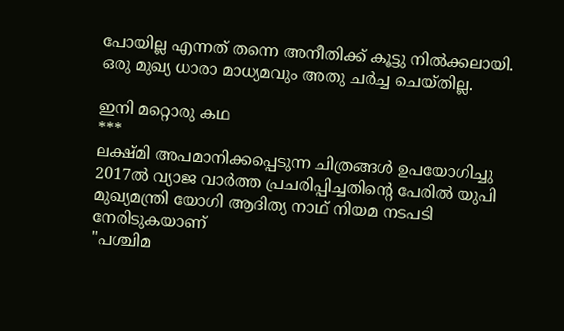പോയില്ല എന്നത് തന്നെ അനീതിക്ക് കൂട്ടു നിൽക്കലായി. ഒരു മുഖ്യ ധാരാ മാധ്യമവും അതു ചർച്ച ചെയ്തില്ല.

ഇനി മറ്റൊരു കഥ
***
ലക്ഷ്മി അപമാനിക്കപ്പെടുന്ന ചിത്രങ്ങൾ ഉപയോഗിച്ചു 2017ൽ വ്യാജ വാർത്ത പ്രചരിപ്പിച്ചതിന്റെ പേരിൽ യുപി മുഖ്യമന്ത്രി യോഗി ആദിത്യ നാഥ്‌ നിയമ നടപടി നേരിടുകയാണ്
"പശ്ചിമ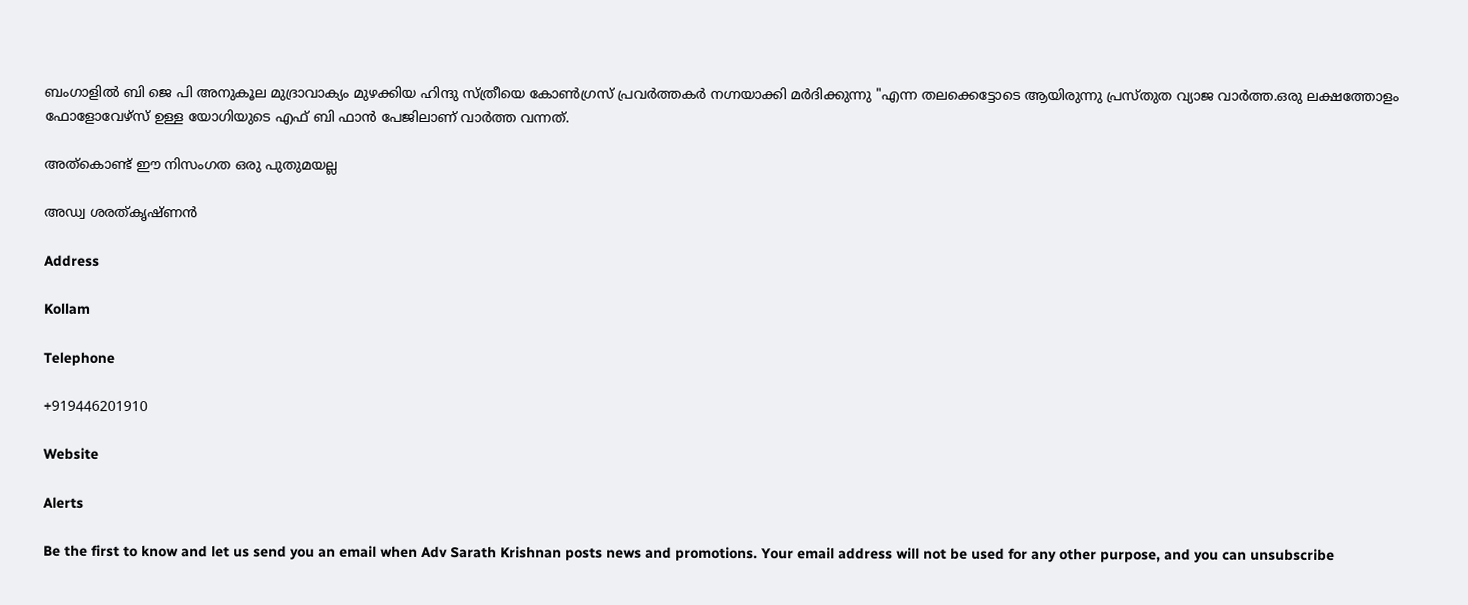ബംഗാളിൽ ബി ജെ പി അനുകൂല മുദ്രാവാക്യം മുഴക്കിയ ഹിന്ദു സ്ത്രീയെ കോൺഗ്രസ്‌ പ്രവർത്തകർ നഗ്നയാക്കി മർദിക്കുന്നു "എന്ന തലക്കെട്ടോടെ ആയിരുന്നു പ്രസ്തുത വ്യാജ വാർത്ത.ഒരു ലക്ഷത്തോളം ഫോളോവേഴ്സ് ഉള്ള യോഗിയുടെ എഫ് ബി ഫാൻ പേജിലാണ് വാർത്ത വന്നത്.

അത്കൊണ്ട് ഈ നിസംഗത ഒരു പുതുമയല്ല

അഡ്വ ശരത്കൃഷ്ണൻ

Address

Kollam

Telephone

+919446201910

Website

Alerts

Be the first to know and let us send you an email when Adv Sarath Krishnan posts news and promotions. Your email address will not be used for any other purpose, and you can unsubscribe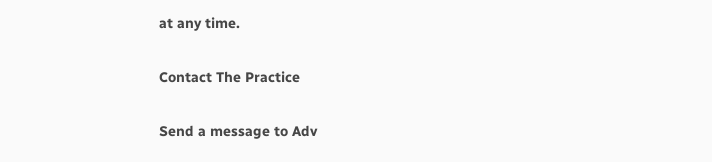at any time.

Contact The Practice

Send a message to Adv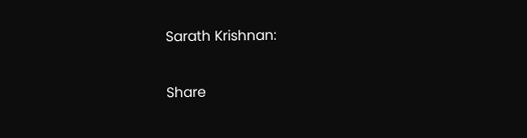Sarath Krishnan:

Share